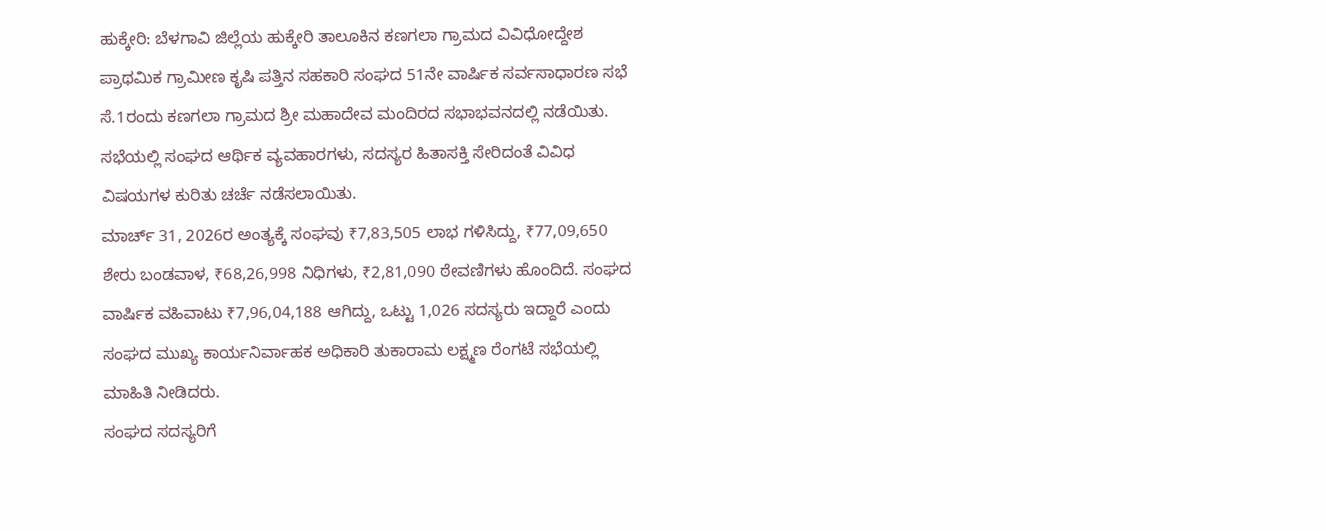ಹುಕ್ಕೇರಿ: ಬೆಳಗಾವಿ ಜಿಲ್ಲೆಯ ಹುಕ್ಕೇರಿ ತಾಲೂಕಿನ ಕಣಗಲಾ ಗ್ರಾಮದ ವಿವಿಧೋದ್ದೇಶ ಪ್ರಾಥಮಿಕ ಗ್ರಾಮೀಣ ಕೃಷಿ ಪತ್ತಿನ ಸಹಕಾರಿ ಸಂಘದ 51ನೇ ವಾರ್ಷಿಕ ಸರ್ವಸಾಧಾರಣ ಸಭೆ ಸೆ.1ರಂದು ಕಣಗಲಾ ಗ್ರಾಮದ ಶ್ರೀ ಮಹಾದೇವ ಮಂದಿರದ ಸಭಾಭವನದಲ್ಲಿ ನಡೆಯಿತು.
ಸಭೆಯಲ್ಲಿ ಸಂಘದ ಆರ್ಥಿಕ ವ್ಯವಹಾರಗಳು, ಸದಸ್ಯರ ಹಿತಾಸಕ್ತಿ ಸೇರಿದಂತೆ ವಿವಿಧ ವಿಷಯಗಳ ಕುರಿತು ಚರ್ಚೆ ನಡೆಸಲಾಯಿತು.
ಮಾರ್ಚ್ 31, 2026ರ ಅಂತ್ಯಕ್ಕೆ ಸಂಘವು ₹7,83,505 ಲಾಭ ಗಳಿಸಿದ್ದು, ₹77,09,650 ಶೇರು ಬಂಡವಾಳ, ₹68,26,998 ನಿಧಿಗಳು, ₹2,81,090 ಠೇವಣಿಗಳು ಹೊಂದಿದೆ. ಸಂಘದ ವಾರ್ಷಿಕ ವಹಿವಾಟು ₹7,96,04,188 ಆಗಿದ್ದು, ಒಟ್ಟು 1,026 ಸದಸ್ಯರು ಇದ್ದಾರೆ ಎಂದು ಸಂಘದ ಮುಖ್ಯ ಕಾರ್ಯನಿರ್ವಾಹಕ ಅಧಿಕಾರಿ ತುಕಾರಾಮ ಲಕ್ಷ್ಮಣ ರೆಂಗಟೆ ಸಭೆಯಲ್ಲಿ ಮಾಹಿತಿ ನೀಡಿದರು.
ಸಂಘದ ಸದಸ್ಯರಿಗೆ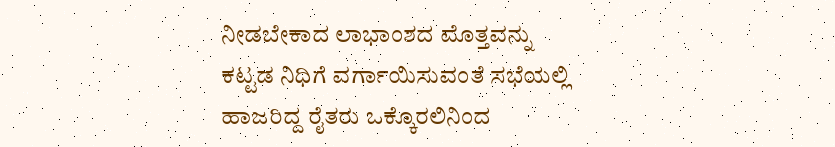ನೀಡಬೇಕಾದ ಲಾಭಾಂಶದ ಮೊತ್ತವನ್ನು ಕಟ್ಟಡ ನಿಧಿಗೆ ವರ್ಗಾಯಿಸುವಂತೆ ಸಭೆಯಲ್ಲಿ ಹಾಜರಿದ್ದ ರೈತರು ಒಕ್ಕೊರಲಿನಿಂದ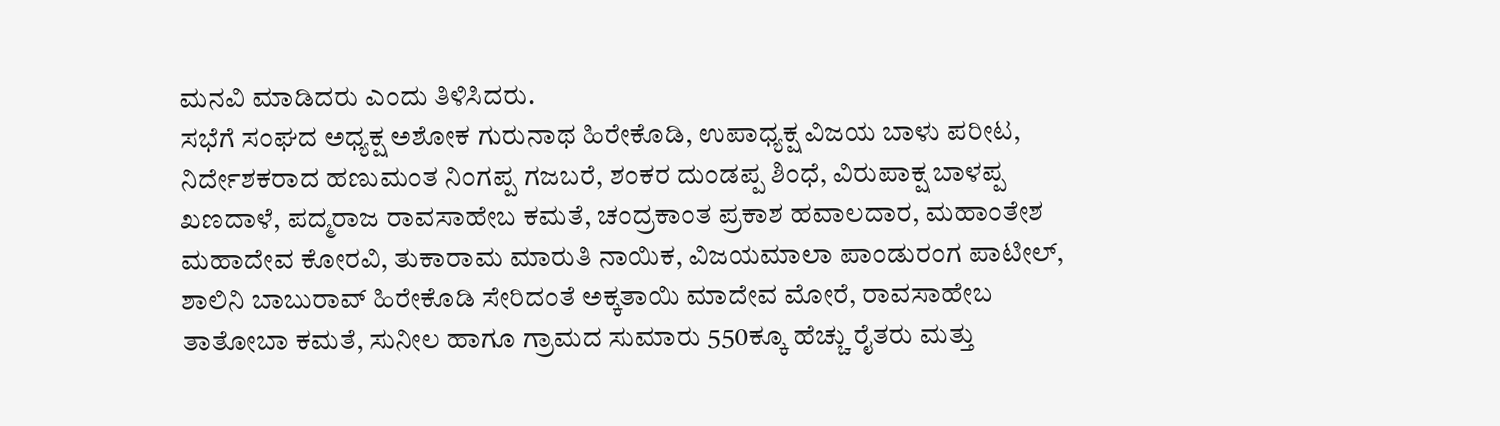ಮನವಿ ಮಾಡಿದರು ಎಂದು ತಿಳಿಸಿದರು.
ಸಭೆಗೆ ಸಂಘದ ಅಧ್ಯಕ್ಷ ಅಶೋಕ ಗುರುನಾಥ ಹಿರೇಕೊಡಿ, ಉಪಾಧ್ಯಕ್ಷ ವಿಜಯ ಬಾಳು ಪರೀಟ, ನಿರ್ದೇಶಕರಾದ ಹಣುಮಂತ ನಿಂಗಪ್ಪ ಗಜಬರೆ, ಶಂಕರ ದುಂಡಪ್ಪ ಶಿಂಧೆ, ವಿರುಪಾಕ್ಷ ಬಾಳಪ್ಪ ಖಣದಾಳೆ, ಪದ್ಮರಾಜ ರಾವಸಾಹೇಬ ಕಮತೆ, ಚಂದ್ರಕಾಂತ ಪ್ರಕಾಶ ಹವಾಲದಾರ, ಮಹಾಂತೇಶ ಮಹಾದೇವ ಕೋರವಿ, ತುಕಾರಾಮ ಮಾರುತಿ ನಾಯಿಕ, ವಿಜಯಮಾಲಾ ಪಾಂಡುರಂಗ ಪಾಟೀಲ್, ಶಾಲಿನಿ ಬಾಬುರಾವ್ ಹಿರೇಕೊಡಿ ಸೇರಿದಂತೆ ಅಕ್ಕತಾಯಿ ಮಾದೇವ ಮೋರೆ, ರಾವಸಾಹೇಬ ತಾತೋಬಾ ಕಮತೆ, ಸುನೀಲ ಹಾಗೂ ಗ್ರಾಮದ ಸುಮಾರು 550ಕ್ಕೂ ಹೆಚ್ಚು ರೈತರು ಮತ್ತು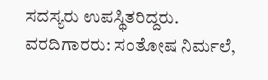ಸದಸ್ಯರು ಉಪಸ್ಥಿತರಿದ್ದರು.
ವರದಿಗಾರರು: ಸಂತೋಷ ನಿರ್ಮಲೆ,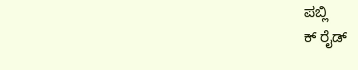ಪಬ್ಲಿ
ಕ್ ರೈಡ್